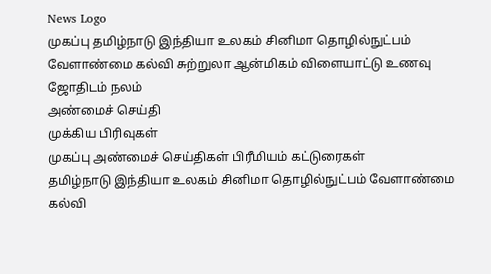News Logo
முகப்பு தமிழ்நாடு இந்தியா உலகம் சினிமா தொழில்நுட்பம் வேளாண்மை கல்வி சுற்றுலா ஆன்மிகம் விளையாட்டு உணவு ஜோதிடம் நலம்
அண்மைச் செய்தி
முக்கிய பிரிவுகள்
முகப்பு அண்மைச் செய்திகள் பிரீமியம் கட்டுரைகள்
தமிழ்நாடு இந்தியா உலகம் சினிமா தொழில்நுட்பம் வேளாண்மை கல்வி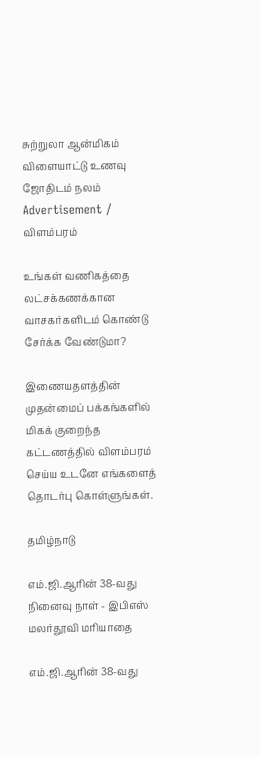சுற்றுலா ஆன்மிகம் விளையாட்டு உணவு ஜோதிடம் நலம்
Advertisement / விளம்பரம்

உங்கள் வணிகத்தை லட்சக்கணக்கான வாசகர்களிடம் கொண்டு சேர்க்க வேண்டுமா?

இணையதளத்தின் முதன்மைப் பக்கங்களில் மிகக் குறைந்த கட்டணத்தில் விளம்பரம் செய்ய உடனே எங்களைத் தொடர்பு கொள்ளுங்கள்.

தமிழ்நாடு

எம்.ஜி.ஆரின் 38-வது நினைவு நாள் - இபிஎஸ் மலர்தூவி மரியாதை

எம்.ஜி.ஆரின் 38-வது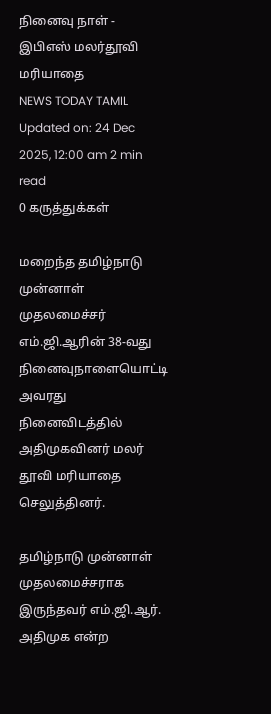நினைவு நாள் - இபிஎஸ் மலர்தூவி மரியாதை
NEWS TODAY TAMIL
Updated on: 24 Dec 2025, 12:00 am 2 min read
0 கருத்துக்கள்

மறைந்த தமிழ்நாடு முன்னாள் முதலமைச்சர் எம்.ஜி.ஆரின் 38-வது நினைவுநாளையொட்டி அவரது நினைவிடத்தில் அதிமுகவினர் மலர் தூவி மரியாதை செலுத்தினர்.

தமிழ்நாடு முன்னாள் முதலமைச்சராக இருந்தவர் எம்.ஜி.ஆர். அதிமுக என்ற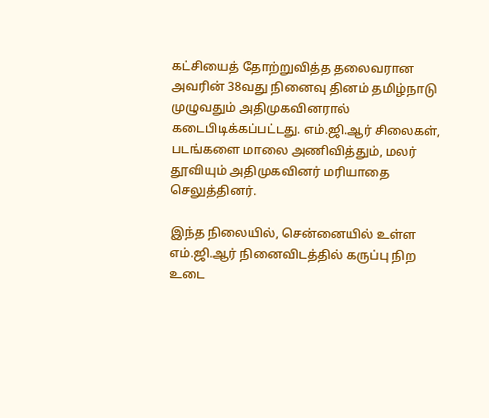கட்சியைத் தோற்றுவித்த தலைவரான அவரின் 38வது நினைவு தினம் தமிழ்நாடு முழுவதும் அதிமுகவினரால் கடைபிடிக்கப்பட்டது. எம்.ஜி.ஆர் சிலைகள், படங்களை மாலை அணிவித்தும், மலர் தூவியும் அதிமுகவினர் மரியாதை செலுத்தினர்.

இந்த நிலையில், சென்னையில் உள்ள எம்.ஜி.ஆர் நினைவிடத்தில் கருப்பு நிற உடை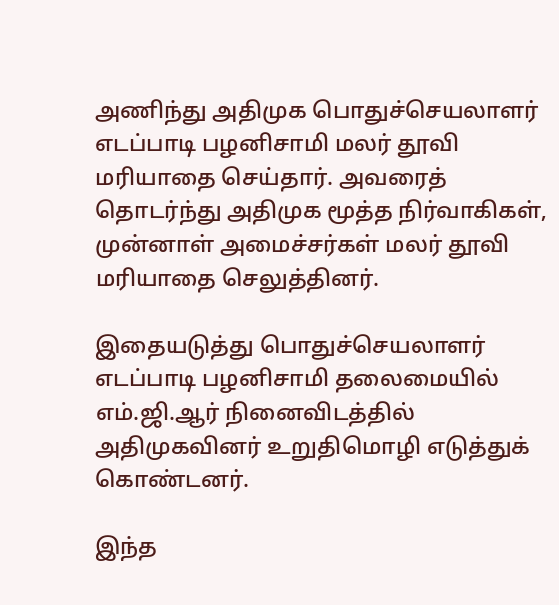அணிந்து அதிமுக பொதுச்செயலாளர் எடப்பாடி பழனிசாமி மலர் தூவி மரியாதை செய்தார். அவரைத் தொடர்ந்து அதிமுக மூத்த நிர்வாகிகள், முன்னாள் அமைச்சர்கள் மலர் தூவி மரியாதை செலுத்தினர்.

இதையடுத்து பொதுச்செயலாளர் எடப்பாடி பழனிசாமி தலைமையில் எம்.ஜி.ஆர் நினைவிடத்தில் அதிமுகவினர் உறுதிமொழி எடுத்துக் கொண்டனர்.

இந்த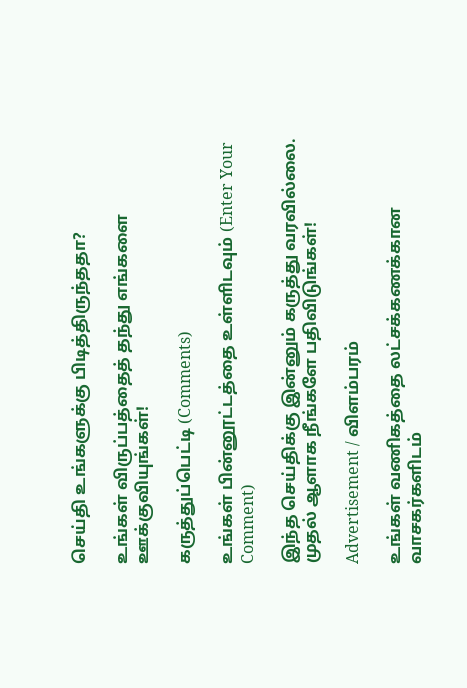செய்தி உங்களுக்கு பிடித்திருந்ததா?

உங்கள் விருப்பத்தைத் தந்து எங்களை ஊக்குவியுங்கள்!

கருத்துப்பெட்டி (Comments)

உங்கள் பின்னூட்டத்தை உள்ளிடவும் (Enter Your Comment)

இந்த செய்திக்கு இன்னும் கருத்து வரவில்லை. முதல் ஆளாக நீங்களே பதிவிடுங்கள்!

Advertisement / விளம்பரம்

உங்கள் வணிகத்தை லட்சக்கணக்கான வாசகர்களிடம்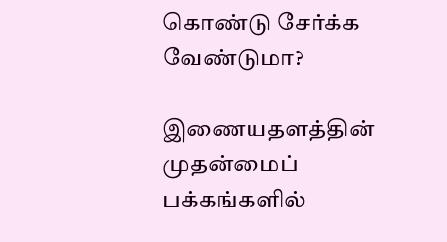கொண்டு சேர்க்க வேண்டுமா?

இணையதளத்தின் முதன்மைப் பக்கங்களில்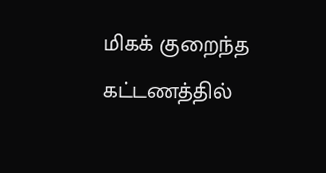மிகக் குறைந்த கட்டணத்தில்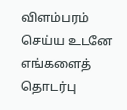விளம்பரம் செய்ய உடனே எங்களைத் தொடர்பு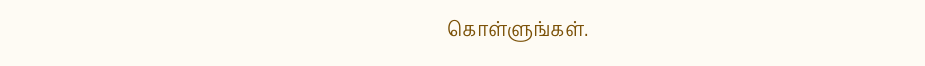கொள்ளுங்கள்.